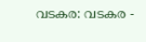വടകര: വടകര -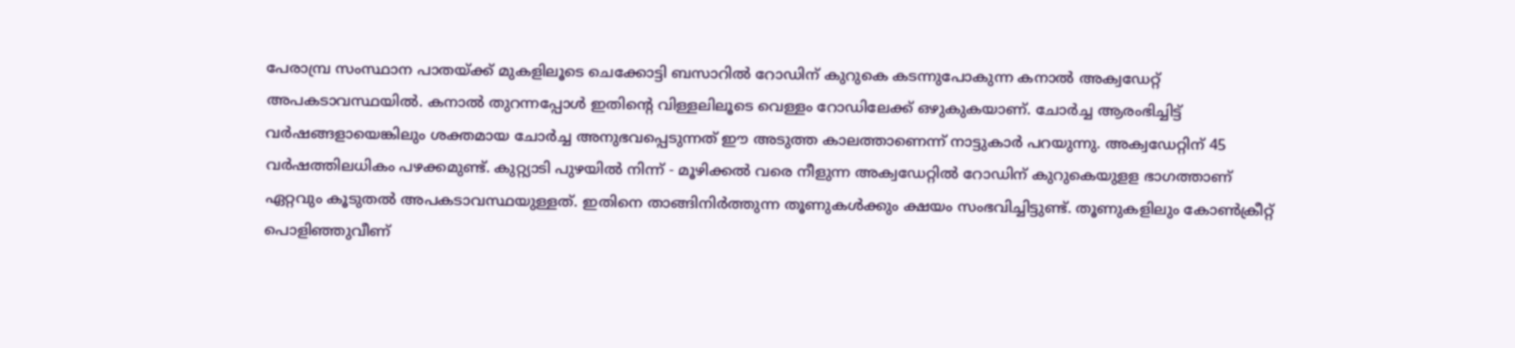പേരാമ്പ്ര സംസ്ഥാന പാതയ്ക്ക് മുകളിലൂടെ ചെക്കോട്ടി ബസാറിൽ റോഡിന് കുറുകെ കടന്നുപോകുന്ന കനാൽ അക്വഡേറ്റ് അപകടാവസ്ഥയിൽ. കനാൽ തുറന്നപ്പോൾ ഇതിൻ്റെ വിള്ളലിലൂടെ വെള്ളം റോഡിലേക്ക് ഒഴുകുകയാണ്. ചോർച്ച ആരംഭിച്ചിട്ട് വർഷങ്ങളായെങ്കിലും ശക്തമായ ചോർച്ച അനുഭവപ്പെടുന്നത് ഈ അടുത്ത കാലത്താണെന്ന് നാട്ടുകാർ പറയുന്നു. അക്വഡേറ്റിന് 45 വർഷത്തിലധികം പഴക്കമുണ്ട്. കുറ്റ്യാടി പുഴയിൽ നിന്ന് - മൂഴിക്കൽ വരെ നീളുന്ന അക്വഡേറ്റിൽ റോഡിന് കുറുകെയുളള ഭാഗത്താണ് ഏറ്റവും കൂടുതൽ അപകടാവസ്ഥയുള്ളത്. ഇതിനെ താങ്ങിനിർത്തുന്ന തൂണുകൾക്കും ക്ഷയം സംഭവിച്ചിട്ടുണ്ട്. തൂണുകളിലും കോൺക്രീറ്റ് പൊളിഞ്ഞുവീണ്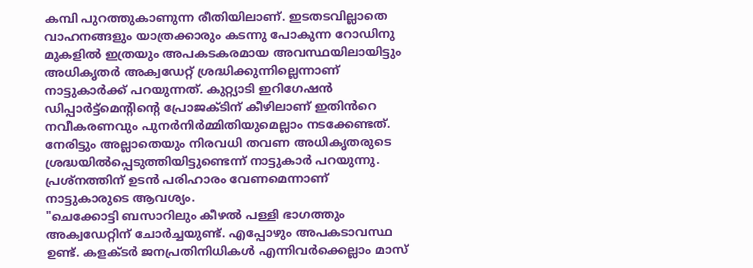കമ്പി പുറത്തുകാണുന്ന രീതിയിലാണ്. ഇടതടവില്ലാതെ വാഹനങ്ങളും യാത്രക്കാരും കടന്നു പോകുന്ന റോഡിനു മുകളിൽ ഇത്രയും അപകടകരമായ അവസ്ഥയിലായിട്ടും അധികൃതർ അക്വഡേറ്റ് ശ്രദ്ധിക്കുന്നില്ലെന്നാണ് നാട്ടുകാർക്ക് പറയുന്നത്. കുറ്റ്യാടി ഇറിഗേഷൻ ഡിപ്പാർട്ട്മെൻ്റിൻ്റെ പ്രോജക്ടിന് കീഴിലാണ് ഇതിൻറെ നവീകരണവും പുനർനിർമ്മിതിയുമെല്ലാം നടക്കേണ്ടത്. നേരിട്ടും അല്ലാതെയും നിരവധി തവണ അധികൃതരുടെ ശ്രദ്ധയിൽപ്പെടുത്തിയിട്ടുണ്ടെന്ന് നാട്ടുകാർ പറയുന്നു. പ്രശ്നത്തിന് ഉടൻ പരിഹാരം വേണമെന്നാണ് നാട്ടുകാരുടെ ആവശ്യം.
"ചെക്കോട്ടി ബസാറിലും കീഴൽ പള്ളി ഭാഗത്തും അക്വഡേറ്റിന് ചോർച്ചയുണ്ട്. എപ്പോഴും അപകടാവസ്ഥ ഉണ്ട്. കളക്ടർ ജനപ്രതിനിധികൾ എന്നിവർക്കെല്ലാം മാസ്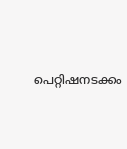പെറ്റിഷനടക്കം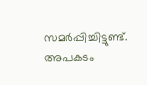സമർപ്പിച്ചിട്ടുണ്ട്. അപകടം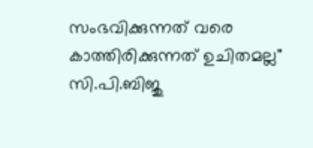സംഭവിക്കുന്നത് വരെ കാത്തിരിക്കുന്നത് ഉചിതമല്ല"
സി.പി.ബിജു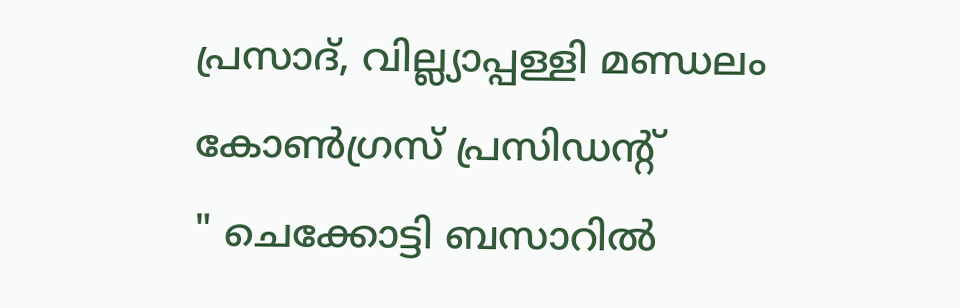പ്രസാദ്, വില്ല്യാപ്പള്ളി മണ്ഡലം കോൺഗ്രസ് പ്രസിഡന്റ്
" ചെക്കോട്ടി ബസാറിൽ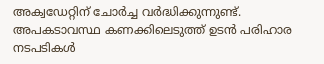അക്വഡേറ്റിന് ചോർച്ച വർദ്ധിക്കുന്നുണ്ട്. അപകടാവസ്ഥ കണക്കിലെടുത്ത് ഉടൻ പരിഹാര നടപടികൾ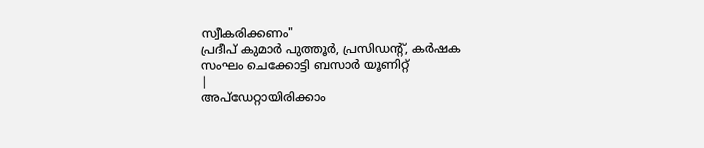സ്വീകരിക്കണം"
പ്രദീപ് കുമാർ പുത്തൂർ, പ്രസിഡന്റ്, കർഷക സംഘം ചെക്കോട്ടി ബസാർ യൂണിറ്റ്
|
അപ്ഡേറ്റായിരിക്കാം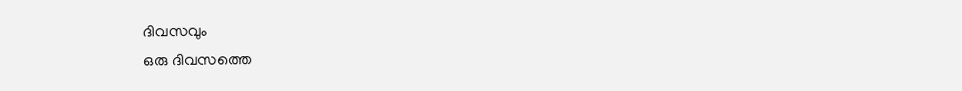ദിവസവും
ഒരു ദിവസത്തെ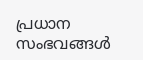പ്രധാന സംഭവങ്ങൾ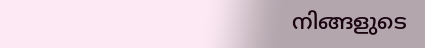നിങ്ങളുടെ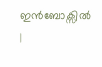ഇൻബോക്സിൽ |